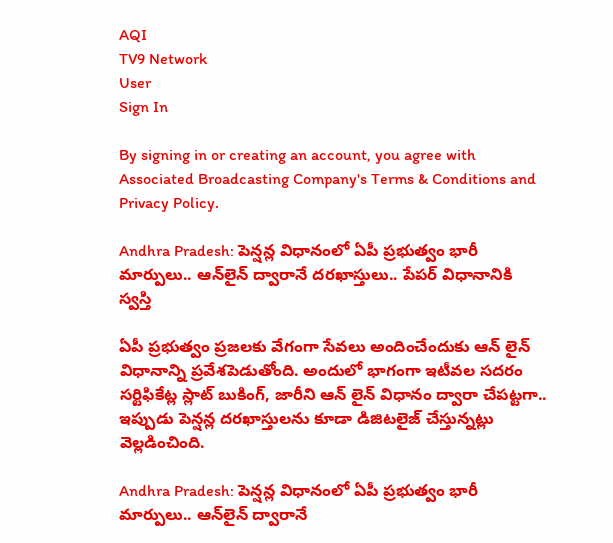AQI
TV9 Network
User
Sign In

By signing in or creating an account, you agree with Associated Broadcasting Company's Terms & Conditions and Privacy Policy.

Andhra Pradesh: పెన్షన్ల విధానంలో ఏపీ ప్రభుత్వం భారీ మార్పులు.. ఆన్‌లైన్ ద్వారానే దరఖాస్తులు.. పేపర్ విధానానికి స్వస్తి

ఏపీ ప్రభుత్వం ప్రజలకు వేగంగా సేవలు అందించేందుకు ఆన్ లైన్ విధానాన్ని ప్రవేశపెడుతోంది. అందులో భాగంగా ఇటీవల సదరం సర్టిఫికేట్ల స్లాట్ బుకింగ్, జారీని ఆన్ లైన్ విధానం ద్వారా చేపట్టగా.. ఇప్పుడు పెన్షన్ల దరఖాస్తులను కూడా డిజిటలైజ్ చేస్తున్నట్లు వెల్లడించింది.

Andhra Pradesh: పెన్షన్ల విధానంలో ఏపీ ప్రభుత్వం భారీ మార్పులు.. ఆన్‌లైన్ ద్వారానే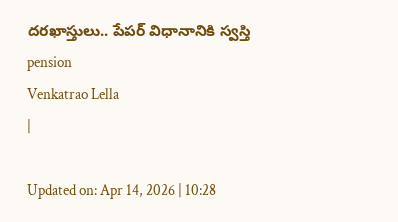దరఖాస్తులు.. పేపర్ విధానానికి స్వస్తి
pension
Venkatrao Lella
|

Updated on: Apr 14, 2026 | 10:28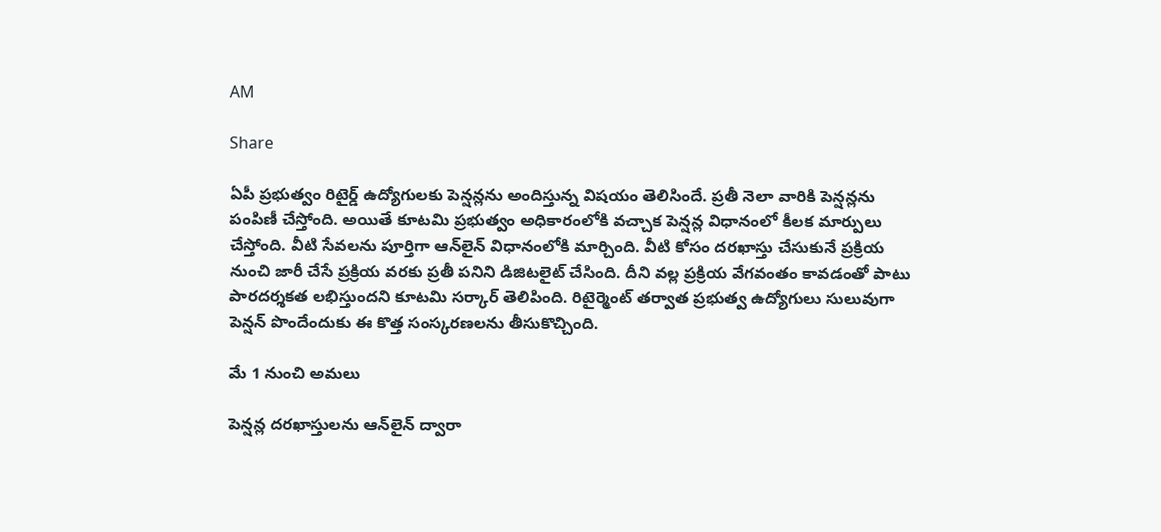AM

Share

ఏపీ ప్రభుత్వం రిటైర్డ్ ఉద్యోగులకు పెన్షన్లను అందిస్తున్న విషయం తెలిసిందే. ప్రతీ నెలా వారికి పెన్షన్లను పంపిణీ చేస్తోంది. అయితే కూటమి ప్రభుత్వం అధికారంలోకి వచ్చాక పెన్షన్ల విధానంలో కీలక మార్పులు చేస్తోంది. వీటి సేవలను పూర్తిగా ఆన్‌లైన్ విధానంలోకి మార్చింది. వీటి కోసం దరఖాస్తు చేసుకునే ప్రక్రియ నుంచి జారీ చేసే ప్రక్రియ వరకు ప్రతీ పనిని డిజిటలైట్ చేసింది. దీని వల్ల ప్రక్రియ వేగవంతం కావడంతో పాటు పారదర్శకత లభిస్తుందని కూటమి సర్కార్ తెలిపింది. రిటైర్మెంట్ తర్వాత ప్రభుత్వ ఉద్యోగులు సులువుగా పెన్షన్ పొందేందుకు ఈ కొత్త సంస్కరణలను తీసుకొచ్చింది.

మే 1 నుంచి అమలు

పెన్షన్ల దరఖాస్తులను ఆన్‌లైన్ ద్వారా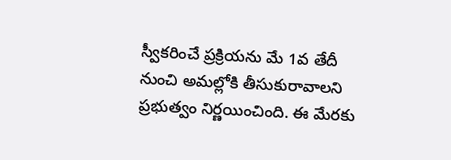స్వీకరించే ప్రక్రియను మే 1వ తేదీ నుంచి అమల్లోకి తీసుకురావాలని ప్రభుత్వం నిర్ణయించింది. ఈ మేరకు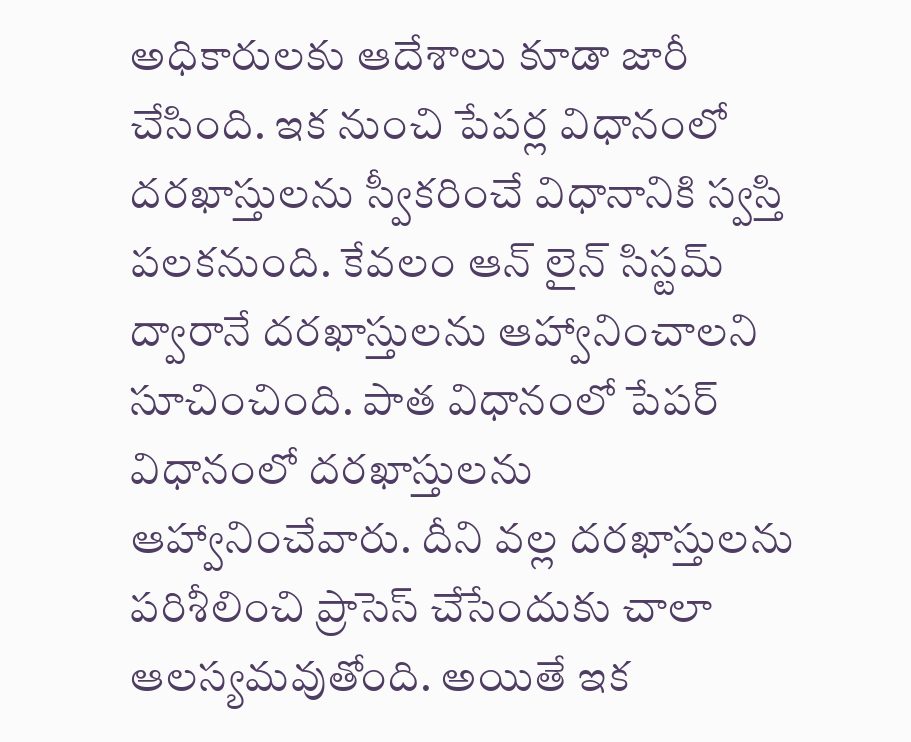అధికారులకు ఆదేశాలు కూడా జారీ చేసింది. ఇక నుంచి పేపర్ల విధానంలో దరఖాస్తులను స్వీకరించే విధానానికి స్వస్తి పలకనుంది. కేవలం ఆన్ లైన్ సిస్టమ్ ద్వారానే దరఖాస్తులను ఆహ్వానించాలని సూచించింది. పాత విధానంలో పేపర్ విధానంలో దరఖాస్తులను ఆహ్వానించేవారు. దీని వల్ల దరఖాస్తులను పరిశీలించి ప్రాసెస్ చేసేందుకు చాలా ఆలస్యమవుతోంది. అయితే ఇక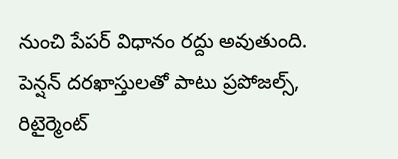నుంచి పేపర్ విధానం రద్దు అవుతుంది. పెన్షన్ దరఖాస్తులతో పాటు ప్రపోజల్స్, రిటైర్మెంట్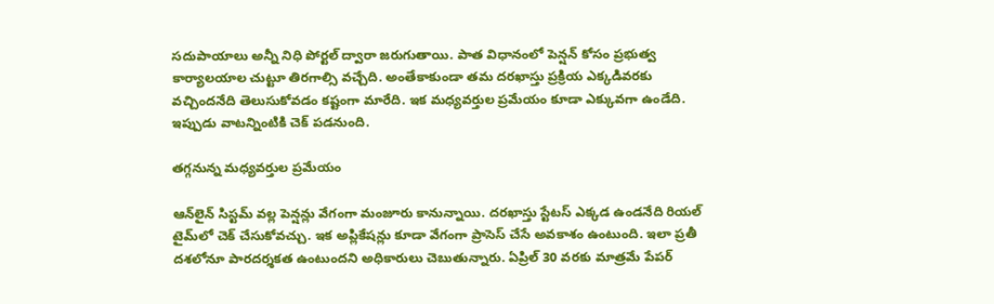సదుపాయాలు అన్నీ నిధి పోర్టల్ ద్వారా జరుగుతాయి. పాత విధానంలో పెన్షన్ కోసం ప్రభుత్వ కార్యాలయాల చుట్టూ తిరగాల్సి వచ్చేది. అంతేకాకుండా తమ దరఖాస్తు ప్రక్రియ ఎక్కడివరకు వచ్చిందనేది తెలుసుకోవడం కష్టంగా మారేది. ఇక మధ్యవర్తుల ప్రమేయం కూడా ఎక్కువగా ఉండేది. ఇప్పుడు వాటన్నింటికి చెక్ పడనుంది.

తగ్గనున్న మధ్యవర్తుల ప్రమేయం

ఆన్‌లైన్ సిస్టమ్ వల్ల పెన్షన్లు వేగంగా మంజూరు కానున్నాయి. దరఖాస్తు స్టేటస్ ఎక్కడ ఉండనేది రియల్ టైమ్‌లో చెక్ చేసుకోవచ్చు. ఇక అప్లికేషన్లు కూడా వేగంగా ప్రాసెస్ చేసే అవకాశం ఉంటుంది. ఇలా ప్రతీ దశలోనూ పారదర్శకత ఉంటుందని అధికారులు చెబుతున్నారు. ఏప్రిల్ 30 వరకు మాత్రమే పేపర్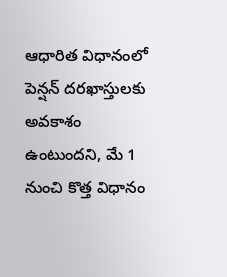ఆధారిత విధానంలో పెన్షన్ దరఖాస్తులకు అవకాశం ఉంటుందని, మే 1 నుంచి కొత్త విధానం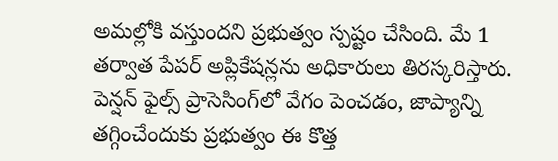అమల్లోకి వస్తుందని ప్రభుత్వం స్పష్టం చేసింది. మే 1 తర్వాత పేపర్ అప్లికేషన్లను అధికారులు తిరస్కరిస్తారు. పెన్షన్ ఫైల్స్ ప్రాసెసింగ్‌లో వేగం పెంచడం, జాప్యాన్ని తగ్గించేందుకు ప్రభుత్వం ఈ కొత్త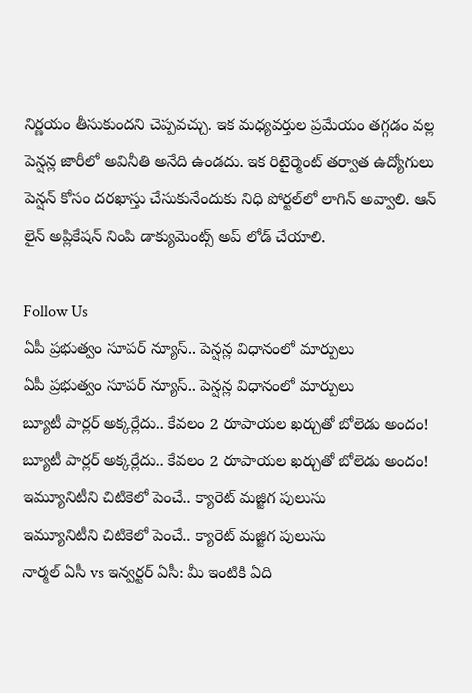నిర్ణయం తీసుకుందని చెప్పవచ్చు. ఇక మధ్యవర్తుల ప్రమేయం తగ్గడం వల్ల పెన్షన్ల జారీలో అవినీతి అనేది ఉండదు. ఇక రిటైర్మెంట్ తర్వాత ఉద్యోగులు పెన్షన్ కోసం దరఖాస్తు చేసుకునేందుకు నిధి పోర్టల్‌లో లాగిన్ అవ్వాలి. ఆన్ లైన్ అప్లికేషన్ నింపి డాక్యుమెంట్స్ అప్ లోడ్ చేయాలి.

Follow Us
ఏపీ ప్రభుత్వం సూపర్ న్యూస్.. పెన్షన్ల విధానంలో మార్పులు
ఏపీ ప్రభుత్వం సూపర్ న్యూస్.. పెన్షన్ల విధానంలో మార్పులు
బ్యూటీ పార్లర్ అక్కర్లేదు.. కేవలం 2 రూపాయల ఖర్చుతో బోలెడు అందం!
బ్యూటీ పార్లర్ అక్కర్లేదు.. కేవలం 2 రూపాయల ఖర్చుతో బోలెడు అందం!
ఇమ్యూనిటీని చిటికెలో పెంచే.. క్యారెట్ మజ్జిగ పులుసు
ఇమ్యూనిటీని చిటికెలో పెంచే.. క్యారెట్ మజ్జిగ పులుసు
నార్మల్ ఏసీ vs ఇన్వర్టర్ ఏసీ: మీ ఇంటికి ఏది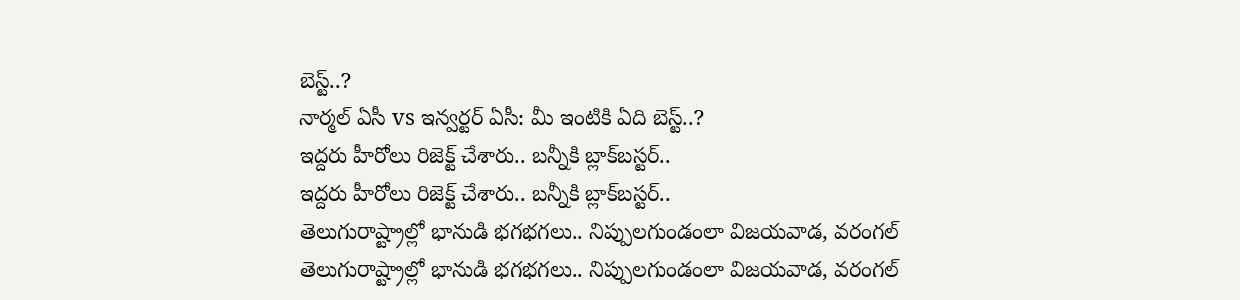బెస్ట్..?
నార్మల్ ఏసీ vs ఇన్వర్టర్ ఏసీ: మీ ఇంటికి ఏది బెస్ట్..?
ఇద్దరు హీరోలు రిజెక్ట్ చేశారు.. బన్నీకి బ్లాక్‌బస్టర్..
ఇద్దరు హీరోలు రిజెక్ట్ చేశారు.. బన్నీకి బ్లాక్‌బస్టర్..
తెలుగురాష్ట్రాల్లో భానుడి భగభగలు.. నిప్పులగుండంలా విజయవాడ, వరంగల్
తెలుగురాష్ట్రాల్లో భానుడి భగభగలు.. నిప్పులగుండంలా విజయవాడ, వరంగల్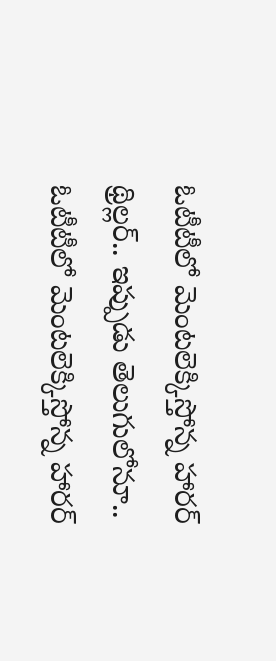ఓటీటీలో మెంటలెక్కిస్తోన్న హారర్ థ్రిల్లర్.. ఇప్పుడు తెలుగులోనూ..
ఓటీటీలో మెంటలెక్కిస్తోన్న హారర్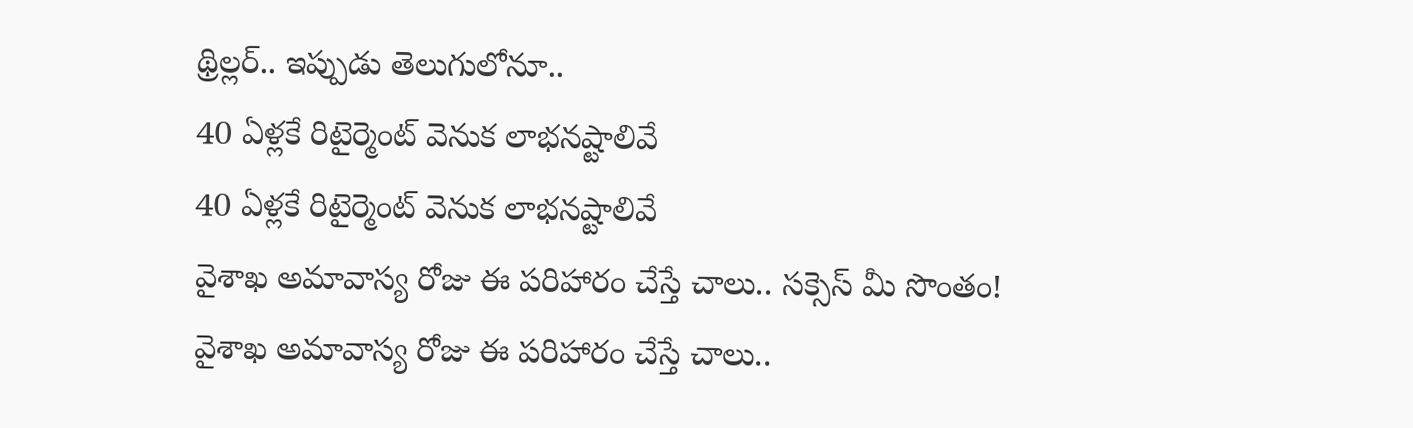థ్రిల్లర్.. ఇప్పుడు తెలుగులోనూ..
40 ఏళ్లకే రిటైర్మెంట్‌ వెనుక లాభనష్టాలివే
40 ఏళ్లకే రిటైర్మెంట్‌ వెనుక లాభనష్టాలివే
వైశాఖ అమావాస్య రోజు ఈ పరిహారం చేస్తే చాలు.. సక్సెస్‌ మీ సొంతం!
వైశాఖ అమావాస్య రోజు ఈ పరిహారం చేస్తే చాలు..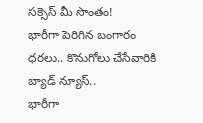సక్సెస్‌ మీ సొంతం!
భారీగా పెరిగిన బంగారం ధరలు.. కొనుగోలు చేసేవారికి బ్యాడ్ న్యూస్..
భారీగా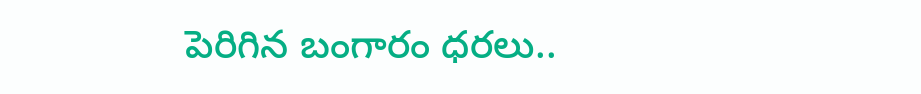పెరిగిన బంగారం ధరలు..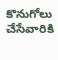కొనుగోలు చేసేవారికి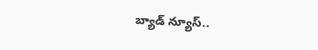బ్యాడ్ న్యూస్..